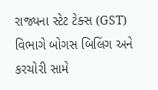રાજ્યના સ્ટેટ ટેક્સ (GST) વિભાગે બોગસ બિલિંગ અને કરચોરી સામે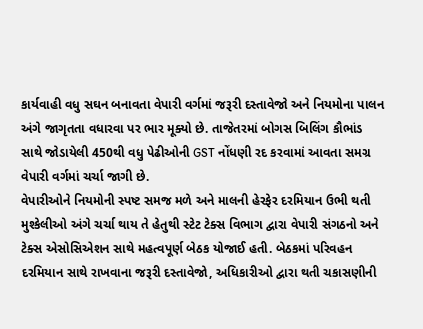કાર્યવાહી વધુ સઘન બનાવતા વેપારી વર્ગમાં જરૂરી દસ્તાવેજો અને નિયમોના પાલન અંગે જાગૃતતા વધારવા પર ભાર મૂક્યો છે. તાજેતરમાં બોગસ બિલિંગ કૌભાંડ સાથે જોડાયેલી 450થી વધુ પેઢીઓની GST નોંધણી રદ કરવામાં આવતા સમગ્ર વેપારી વર્ગમાં ચર્ચા જાગી છે.
વેપારીઓને નિયમોની સ્પષ્ટ સમજ મળે અને માલની હેરફેર દરમિયાન ઉભી થતી મુશ્કેલીઓ અંગે ચર્ચા થાય તે હેતુથી સ્ટેટ ટેક્સ વિભાગ દ્વારા વેપારી સંગઠનો અને ટેક્સ એસોસિએશન સાથે મહત્વપૂર્ણ બેઠક યોજાઈ હતી. બેઠકમાં પરિવહન દરમિયાન સાથે રાખવાના જરૂરી દસ્તાવેજો, અધિકારીઓ દ્વારા થતી ચકાસણીની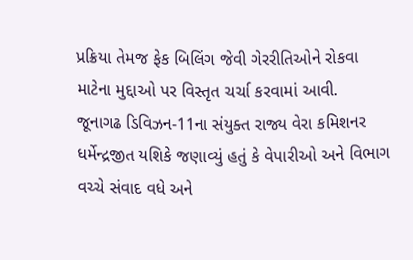પ્રક્રિયા તેમજ ફેક બિલિંગ જેવી ગેરરીતિઓને રોકવા માટેના મુદ્દાઓ પર વિસ્તૃત ચર્ચા કરવામાં આવી.
જૂનાગઢ ડિવિઝન-11ના સંયુક્ત રાજ્ય વેરા કમિશનર ધર્મેન્દ્રજીત યશિકે જણાવ્યું હતું કે વેપારીઓ અને વિભાગ વચ્ચે સંવાદ વધે અને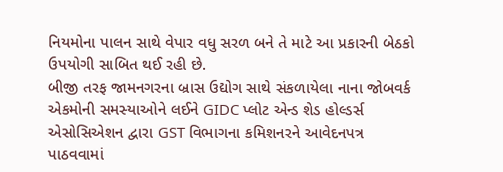નિયમોના પાલન સાથે વેપાર વધુ સરળ બને તે માટે આ પ્રકારની બેઠકો ઉપયોગી સાબિત થઈ રહી છે.
બીજી તરફ જામનગરના બ્રાસ ઉદ્યોગ સાથે સંકળાયેલા નાના જોબવર્ક એકમોની સમસ્યાઓને લઈને GIDC પ્લોટ એન્ડ શેડ હોલ્ડર્સ એસોસિએશન દ્વારા GST વિભાગના કમિશનરને આવેદનપત્ર પાઠવવામાં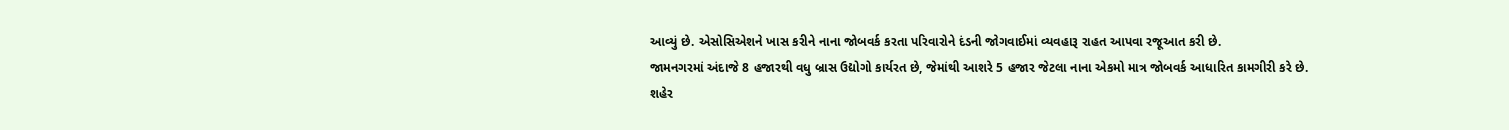આવ્યું છે. એસોસિએશને ખાસ કરીને નાના જોબવર્ક કરતા પરિવારોને દંડની જોગવાઈમાં વ્યવહારૂ રાહત આપવા રજૂઆત કરી છે.
જામનગરમાં અંદાજે 8 હજારથી વધુ બ્રાસ ઉદ્યોગો કાર્યરત છે, જેમાંથી આશરે 5 હજાર જેટલા નાના એકમો માત્ર જોબવર્ક આધારિત કામગીરી કરે છે. શહેર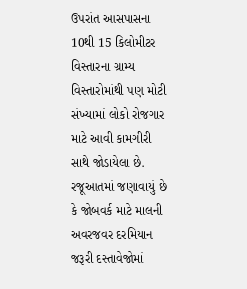ઉપરાંત આસપાસના 10થી 15 કિલોમીટર વિસ્તારના ગ્રામ્ય વિસ્તારોમાંથી પણ મોટી સંખ્યામાં લોકો રોજગાર માટે આવી કામગીરી સાથે જોડાયેલા છે.
રજૂઆતમાં જણાવાયું છે કે જોબવર્ક માટે માલની અવરજવર દરમિયાન જરૂરી દસ્તાવેજોમાં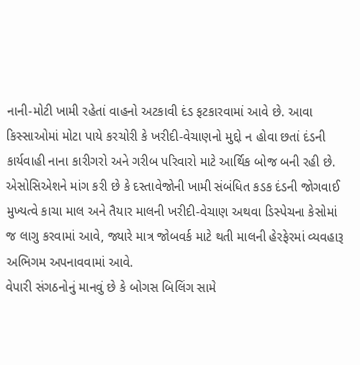નાની-મોટી ખામી રહેતાં વાહનો અટકાવી દંડ ફટકારવામાં આવે છે. આવા કિસ્સાઓમાં મોટા પાયે કરચોરી કે ખરીદી-વેચાણનો મુદ્દો ન હોવા છતાં દંડની કાર્યવાહી નાના કારીગરો અને ગરીબ પરિવારો માટે આર્થિક બોજ બની રહી છે.
એસોસિએશને માંગ કરી છે કે દસ્તાવેજોની ખામી સંબંધિત કડક દંડની જોગવાઈ મુખ્યત્વે કાચા માલ અને તૈયાર માલની ખરીદી-વેચાણ અથવા ડિસ્પેચના કેસોમાં જ લાગુ કરવામાં આવે, જ્યારે માત્ર જોબવર્ક માટે થતી માલની હેરફેરમાં વ્યવહારૂ અભિગમ અપનાવવામાં આવે.
વેપારી સંગઠનોનું માનવું છે કે બોગસ બિલિંગ સામે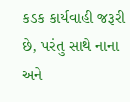કડક કાર્યવાહી જરૂરી છે, પરંતુ સાથે નાના અને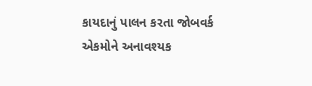કાયદાનું પાલન કરતા જોબવર્ક એકમોને અનાવશ્યક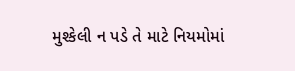મુશ્કેલી ન પડે તે માટે નિયમોમાં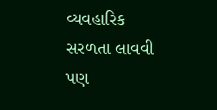વ્યવહારિક સરળતા લાવવી પણ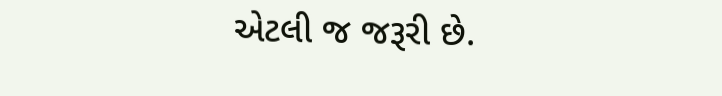એટલી જ જરૂરી છે.